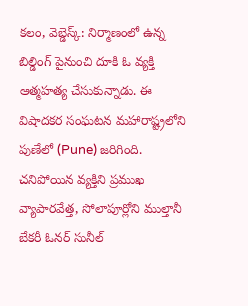కలం, వెబ్డెస్క్: నిర్మాణంలో ఉన్న బిల్డింగ్ పైనుంచి దూకి ఓ వ్యక్తి ఆత్మహత్య చేసుకున్నాడు. ఈ విషాదకర సంఘటన మహారాష్ట్రలోని పుణేలో (Pune) జరిగింది. చనిపోయిన వ్యక్తిని ప్రముఖ వ్యాపారవేత్త, సోలాపూర్లోని ముల్తానీ బేకరీ ఓనర్ సునీల్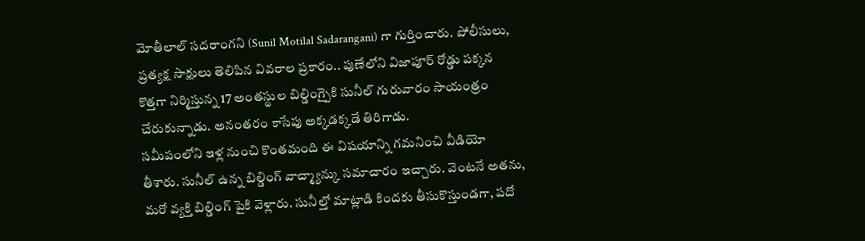మోతీలాల్ సదరాంగని (Sunil Motilal Sadarangani) గా గుర్తించారు. పోలీసులు, ప్రత్యక్ష సాక్షులు తెలిపిన వివరాల ప్రకారం.. పుణేలోని విజాపూర్ రోడ్డు పక్కన కొత్తగా నిర్మిస్తున్న 17 అంతస్థుల బిల్డింగ్పైకి సునీల్ గురువారం సాయంత్రం చేరుకున్నాడు. అనంతరం కాసేపు అక్కడక్కడే తిరిగాడు.
సమీపంలోని ఇళ్ల నుంచి కొంతమంది ఈ విషయాన్ని గమనించి వీడియో తీశారు. సునీల్ ఉన్న బిల్డింగ్ వాచ్మ్యాన్కు సమాచారం ఇచ్చారు. వెంటనే అతను, మరో వ్యక్తి బిల్డింగ్ పైకి వెళ్లారు. సునీల్తో మాట్లాడి కిందకు తీసుకొస్తుండగా, పదో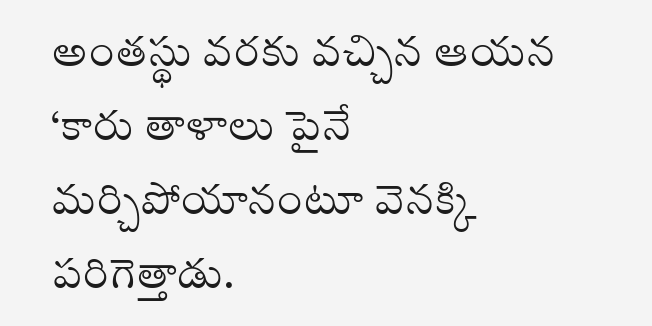అంతస్థు వరకు వచ్చిన ఆయన ‘కారు తాళాలు పైనే మర్చిపోయానంటూ వెనక్కి పరిగెత్తాడు.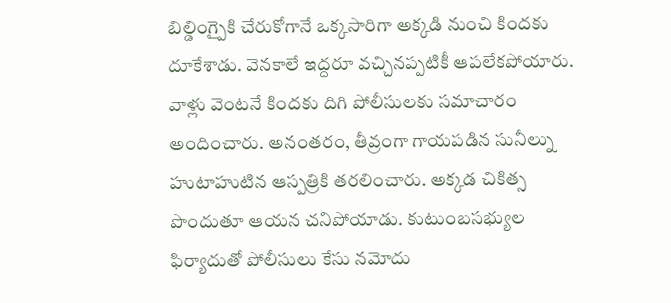బిల్డింగ్పైకి చేరుకోగానే ఒక్కసారిగా అక్కడి నుంచి కిందకు దూకేశాడు. వెనకాలే ఇద్దరూ వచ్చినప్పటికీ ఆపలేకపోయారు.
వాళ్లు వెంటనే కిందకు దిగి పోలీసులకు సమాచారం అందించారు. అనంతరం, తీవ్రంగా గాయపడిన సునీల్ను హుటాహుటిన ఆస్పత్రికి తరలించారు. అక్కడ చికిత్స పొందుతూ ఆయన చనిపోయాడు. కుటుంబసభ్యుల ఫిర్యాదుతో పోలీసులు కేసు నమోదు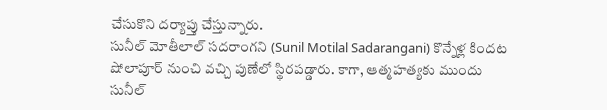చేసుకొని దర్యాప్తు చేస్తున్నారు.
సునీల్ మోతీలాల్ సదరాంగని (Sunil Motilal Sadarangani) కొన్నేళ్ల కిందట షోలాపూర్ నుంచి వచ్చి పుణేలో స్థిరపడ్డారు. కాగా, ఆత్మహత్యకు ముందు సునీల్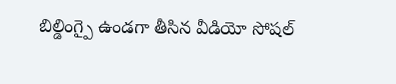బిల్డింగ్పై ఉండగా తీసిన వీడియో సోషల్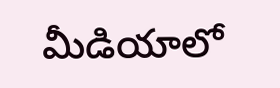మీడియాలో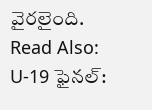వైరలైంది.
Read Also: U-19 ఫైనల్: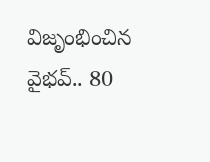విజృంభించిన వైభవ్.. 80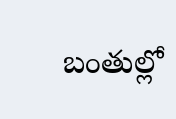బంతుల్లో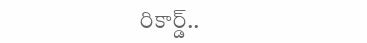రికార్డ్..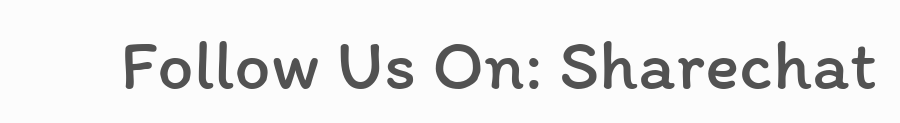Follow Us On: Sharechat